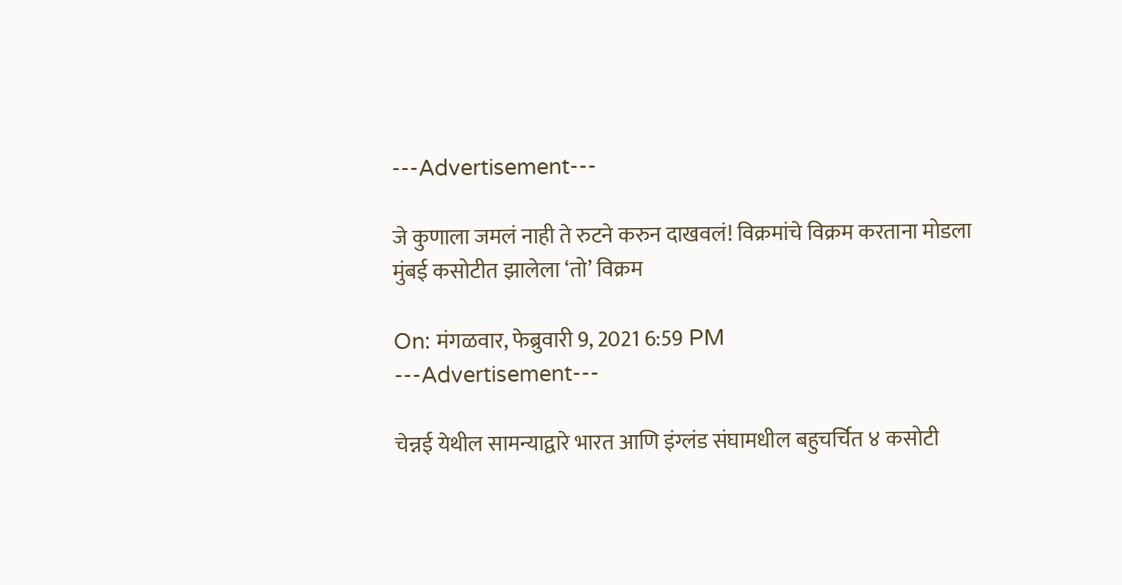---Advertisement---

जे कुणाला जमलं नाही ते रुटने करुन दाखवलं! विक्रमांचे विक्रम करताना मोडला मुंबई कसोटीत झालेला ‘तो’ विक्रम

On: मंगळवार, फेब्रुवारी 9, 2021 6:59 PM
---Advertisement---

चेन्नई येथील सामन्याद्वारे भारत आणि इंग्लंड संघामधील बहुचर्चित ४ कसोटी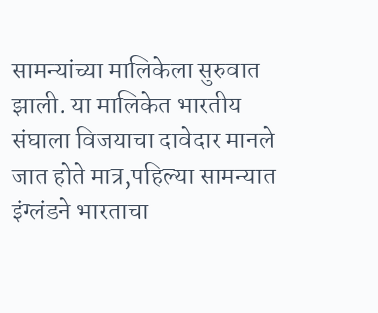सामन्यांच्या मालिकेला सुरुवात झाली. या मालिकेत भारतीय संघाला विजयाचा दावेदार मानले जात होते मात्र,पहिल्या सामन्यात इंग्लंडने भारताचा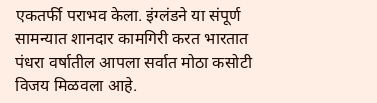एकतर्फी पराभव केला. इंग्लंडने या संपूर्ण सामन्यात शानदार कामगिरी करत भारतात पंधरा वर्षातील आपला सर्वात मोठा कसोटी विजय मिळवला आहे.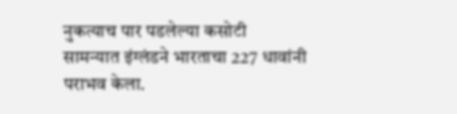नुकत्याच पार पडलेल्या कसोटी सामन्यात इंग्लंडने भारताचा 227 धावांनी पराभव केला.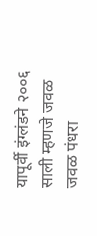यापूर्वी इंग्लंडने २००६ साली म्हणजे जवळ जवळ पंधरा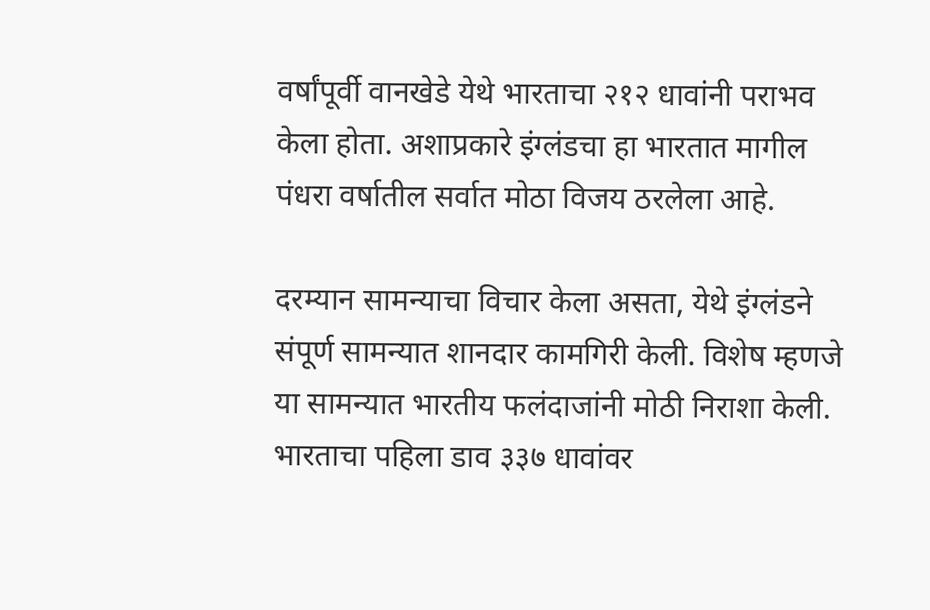वर्षांपूर्वी वानखेडे येथे भारताचा २१२ धावांनी पराभव केला होता. अशाप्रकारे इंग्लंडचा हा भारतात मागील पंधरा वर्षातील सर्वात मोठा विजय ठरलेला आहे.

दरम्यान सामन्याचा विचार केला असता, येथे इंग्लंडने संपूर्ण सामन्यात शानदार कामगिरी केली. विशेष म्हणजे या सामन्यात भारतीय फलंदाजांनी मोठी निराशा केली. भारताचा पहिला डाव ३३७ धावांवर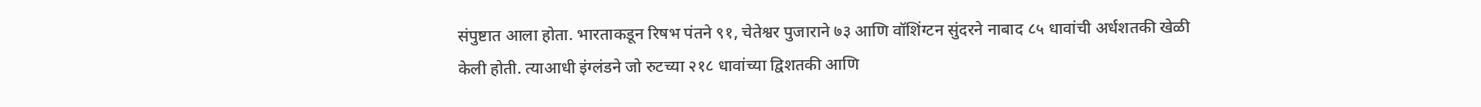संपुष्टात आला होता. भारताकडून रिषभ पंतने ९१, चेतेश्वर पुजाराने ७३ आणि वॉशिंग्टन सुंदरने नाबाद ८५ धावांची अर्धशतकी खेळी केली होती. त्याआधी इंग्लंडने जो रुटच्या २१८ धावांच्या द्विशतकी आणि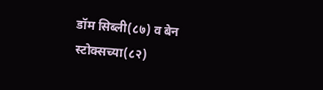डॉम सिब्ली(८७) व बेन स्टोक्सच्या(८२)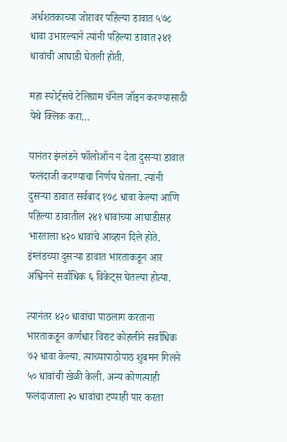अर्धशतकाच्या जोरावर पहिल्या डावात ५७८ धावा उभारल्याने त्यांनी पहिल्या डावात २४१ धावांची आघाडी घेतली होती.

महा स्पोर्ट्सचे टेलिग्राम चॅनेल जॉइन करण्यासाठी येथे क्लिक करा…

यानंतर इंग्लंडने फॉलोऑन न देता दुसऱ्या डावात फलंदाजी करण्याचा निर्णय घेतला. त्यांनी दुसऱ्या डावात सर्वबाद १७८ धावा केल्या आणि पहिल्या डावातील २४१ धावांच्या आघाडीसह भारताला ४२० धावांचे आव्हान दिले होते. इंग्लंडच्या दुसऱ्या डावात भारताकडून आर अश्विनने सर्वाधिक ६ विकेट्स घेतल्या होत्या.

त्यानंतर ४२० धावांचा पाठलाग करताना भारताकडून कर्णधार विराट कोहलीने सर्वाधिक ७२ धावा केल्या. त्याच्यापाठोपाठ शुबमन गिलने ५० धावांची खेळी केली. अन्य कोणत्याही फलंदाजाला २० धावांचा टप्पाही पार करता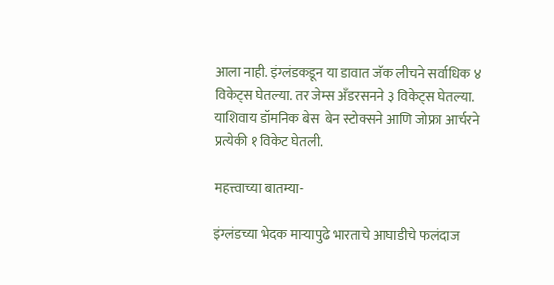आला नाही. इंग्लंडकडून या डावात जॅक लीचने सर्वाधिक ४ विकेट्स घेतल्या. तर जेम्स अँडरसनने ३ विकेट्स घेतल्या. याशिवाय डॉमनिक बेस  बेन स्टोक्सने आणि जोफ्रा आर्चरने प्रत्येकी १ विकेट घेतली.

महत्त्वाच्या बातम्या-

इंग्लंडच्या भेदक माऱ्यापुढे भारताचे आघाडीचे फलंदाज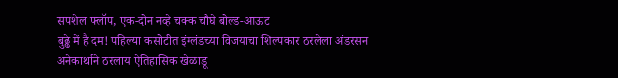सपशेल फ्लॉप, एक-दोन नव्हे चक्क चौघे बोल्ड-आऊट
बुढ्ढे में है दम! पहिल्या कसोटीत इंग्लंडच्या विजयाचा शिल्पकार ठरलेला अंडरसन अनेकार्थाने ठरलाय ऐतिहासिक खेळाडू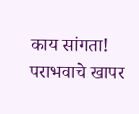काय सांगता! पराभवाचे खापर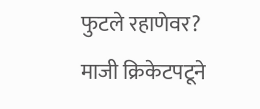फुटले रहाणेवर? माजी क्रिकेटपटूने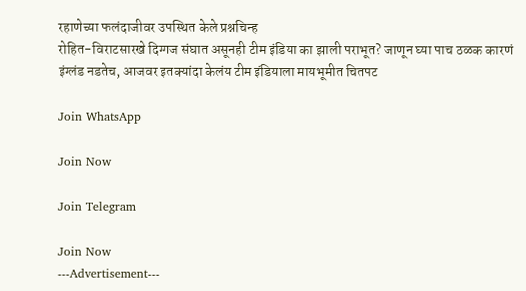रहाणेच्या फलंदाजीवर उपस्थित केले प्रश्नचिन्ह
रोहित-विराटसारखे दिग्गज संघात असूनही टीम इंडिया का झाली पराभूत? जाणून घ्या पाच ठळक कारणं
इंग्लंड नडतेच, आजवर इतक्यांदा केलंय टीम इंडियाला मायभूमीत चितपट

Join WhatsApp

Join Now

Join Telegram

Join Now
---Advertisement---